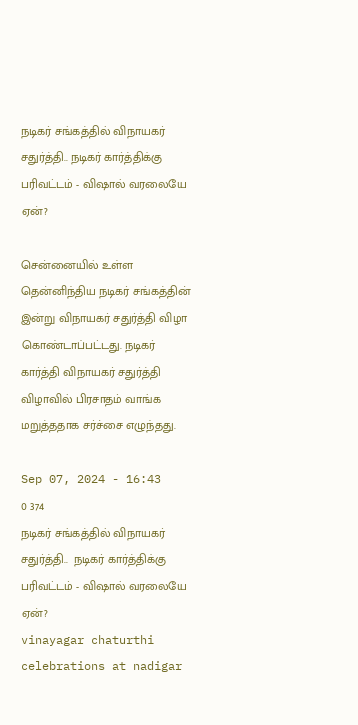நடிகர் சங்கத்தில் விநாயகர் சதுர்த்தி.. நடிகர் கார்த்திக்கு பரிவட்டம் - விஷால் வரலையே ஏன்?

சென்னையில் உள்ள தென்னிந்திய நடிகர் சங்கத்தின் இன்று விநாயகர் சதுர்த்தி விழா கொண்டாப்பட்டது. நடிகர் கார்த்தி விநாயகர் சதுர்த்தி விழாவில் பிரசாதம் வாங்க மறுத்ததாக சர்ச்சை எழுந்தது.

Sep 07, 2024 - 16:43
0 374
நடிகர் சங்கத்தில் விநாயகர் சதுர்த்தி..  நடிகர் கார்த்திக்கு பரிவட்டம் - விஷால் வரலையே ஏன்?
vinayagar chaturthi celebrations at nadigar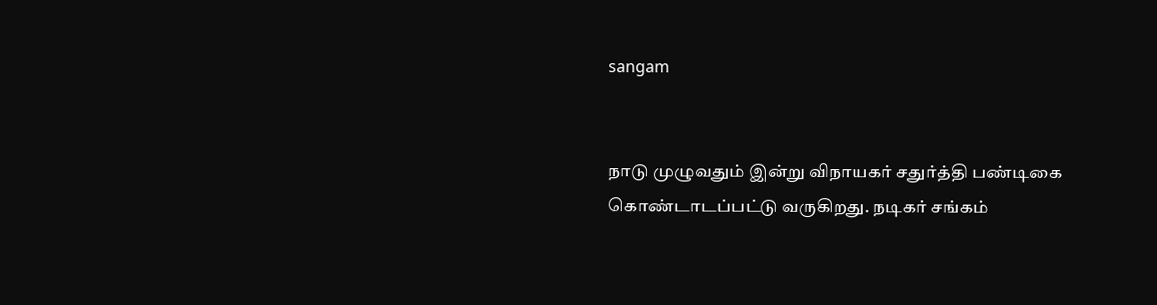sangam


நாடு முழுவதும் இன்று விநாயகர் சதுர்த்தி பண்டிகை கொண்டாடப்பட்டு வருகிறது. நடிகர் சங்கம்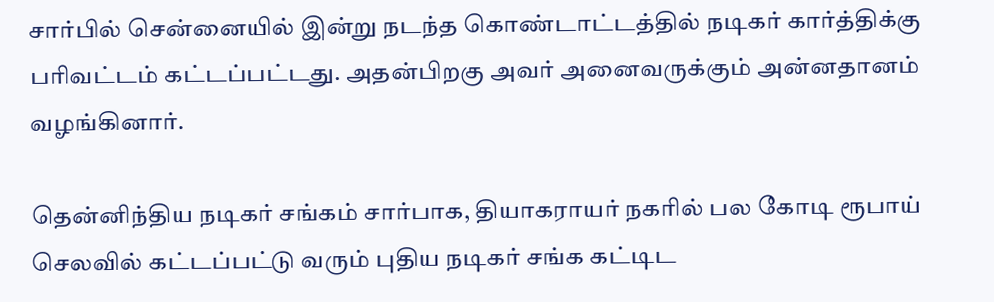சார்பில் சென்னையில் இன்று நடந்த கொண்டாட்டத்தில் நடிகர் கார்த்திக்கு பரிவட்டம் கட்டப்பட்டது. அதன்பிறகு அவர் அனைவருக்கும் அன்னதானம் வழங்கினார்.

தென்னிந்திய நடிகர் சங்கம் சார்பாக, தியாகராயர் நகரில் பல கோடி ரூபாய் செலவில் கட்டப்பட்டு வரும் புதிய நடிகர் சங்க கட்டிட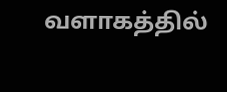வளாகத்தில்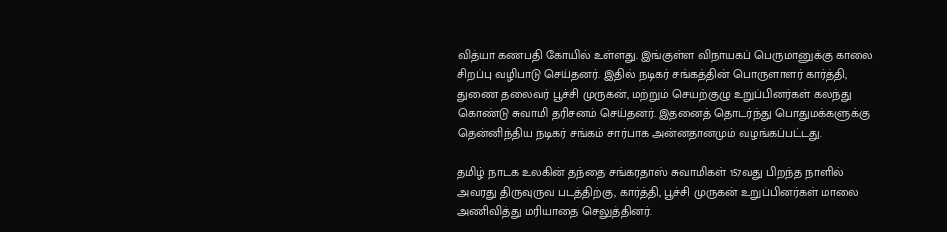வித்யா கணபதி கோயில் உள்ளது. இங்குள்ள விநாயகப் பெருமானுக்கு காலை சிறப்பு வழிபாடு செய்தனர். இதில் நடிகர் சங்கத்தின் பொருளாளர் கார்த்தி, துணை தலைவர் பூச்சி முருகன், மற்றும் செயற்குழு உறுப்பினர்கள் கலந்து கொண்டு சுவாமி தரிசனம் செய்தனர். இதனைத் தொடர்ந்து பொதுமக்களுக்கு தென்னிந்திய நடிகர் சங்கம் சார்பாக அன்னதானமும் வழங்கப்பட்டது.

தமிழ் நாடக உலகின் தந்தை சங்கரதாஸ் சுவாமிகள் 157வது பிறந்த நாளில் அவரது திருவுருவ படத்திற்கு, கார்த்தி, பூச்சி முருகன் உறுப்பினர்கள் மாலை அணிவித்து மரியாதை செலுத்தினர்.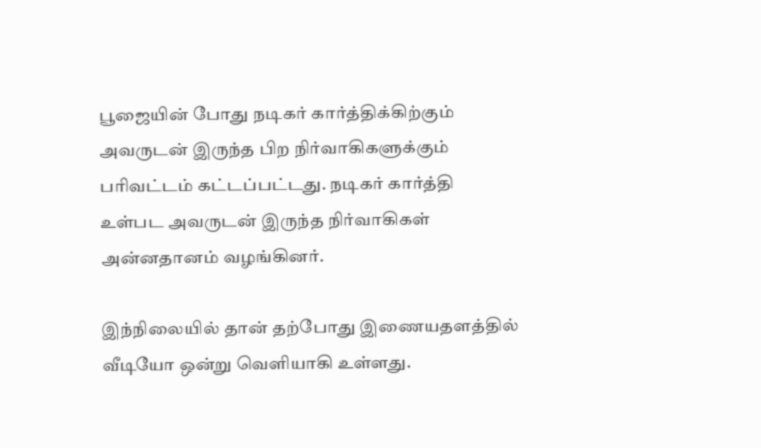பூஜையின் போது நடிகர் கார்த்திக்கிற்கும் அவருடன் இருந்த பிற நிர்வாகிகளுக்கும் பரிவட்டம் கட்டப்பட்டது. நடிகர் கார்த்தி உள்பட அவருடன் இருந்த நிர்வாகிகள் அன்னதானம் வழங்கினர்.

இந்நிலையில் தான் தற்போது இணையதளத்தில் வீடியோ ஒன்று வெளியாகி உள்ளது.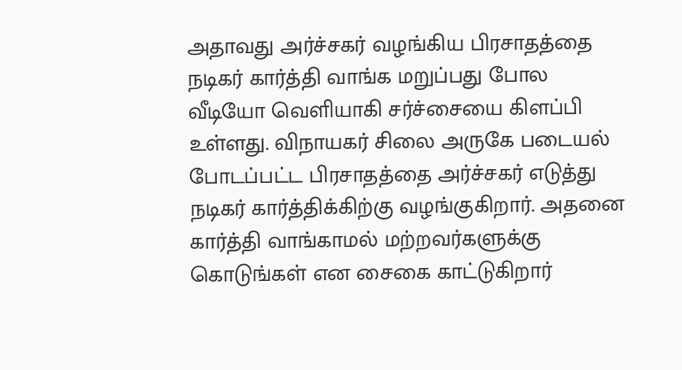அதாவது அர்ச்சகர் வழங்கிய பிரசாதத்தை நடிகர் கார்த்தி வாங்க மறுப்பது போல வீடியோ வெளியாகி சர்ச்சையை கிளப்பி உள்ளது. விநாயகர் சிலை அருகே படையல் போடப்பட்ட பிரசாதத்தை அர்ச்சகர் எடுத்து நடிகர் கார்த்திக்கிற்கு வழங்குகிறார். அதனை கார்த்தி வாங்காமல் மற்றவர்களுக்கு கொடுங்கள் என சைகை காட்டுகிறார்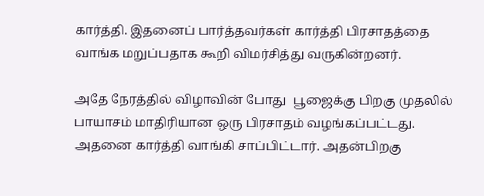கார்த்தி. இதனைப் பார்த்தவர்கள் கார்த்தி பிரசாதத்தை வாங்க மறுப்பதாக கூறி விமர்சித்து வருகின்றனர்.

அதே நேரத்தில் விழாவின் போது  பூஜைக்கு பிறகு முதலில் பாயாசம் மாதிரியான ஒரு பிரசாதம் வழங்கப்பட்டது. அதனை கார்த்தி வாங்கி சாப்பிட்டார். அதன்பிறகு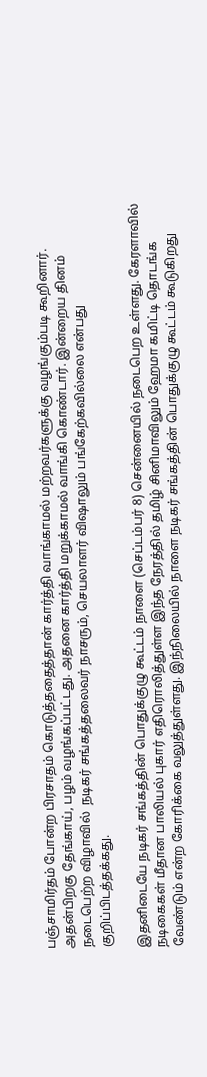பஞ்சாமிர்தம் போன்ற பிரசாதம் கொடுத்ததைத்தான் கார்த்தி வாங்காமல் மற்றவர்களுக்கு வழங்கும்படி கூறினார். அதன்பிறகு தேங்காய், பழம் வழங்கப்பட்டது. அதனை கார்த்தி மறுக்காமல் வாங்கி கொண்டார். இன்றைய தினம் நடைபெற்ற விழாவில்  நடிகர் சங்கத்தலைவர் நாசரும், செயலாளர் விஷாலும் பங்கேற்கவில்லை என்பது குறிப்பிடத்தக்கது.

இதனிடையே நடிகர் சங்கத்தின் பொதுக்குழு கூட்டம் நாளை (செப்டம்பர் 8) சென்னையில் நடைபெற உள்ளது. கேரளாவில் நடிகைகள் மீதான பாலியல் புகார் எதிரொலித்துள்ள இந்த நேரத்தில் தமிழ் சினிமாவிலும் ஹேமா கமிட்டி தொடங்க வேண்டும் என்ற கோரிக்கை வலுத்துள்ளது. இந்நிலையில் நாளை நடிகர் சங்கத்தின் பொதுக்குழு கூட்டம் கூடுகிறது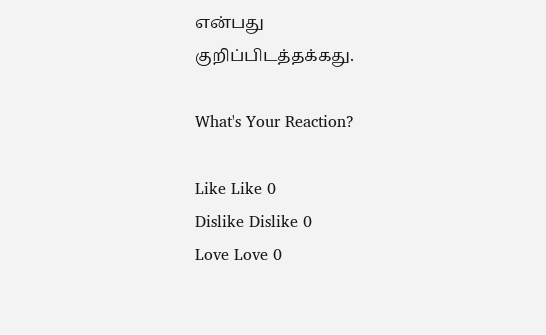என்பது குறிப்பிடத்தக்கது.

What's Your Reaction?

Like Like 0
Dislike Dislike 0
Love Love 0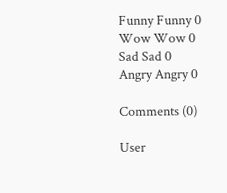Funny Funny 0
Wow Wow 0
Sad Sad 0
Angry Angry 0

Comments (0)

User